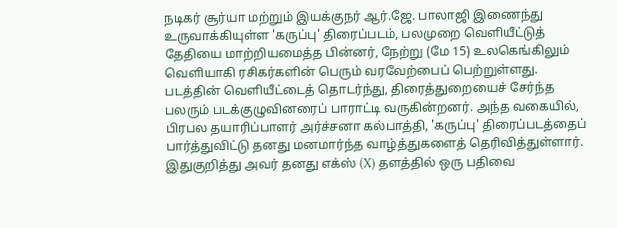நடிகர் சூர்யா மற்றும் இயக்குநர் ஆர்.ஜே. பாலாஜி இணைந்து உருவாக்கியுள்ள 'கருப்பு' திரைப்படம், பலமுறை வெளியீட்டுத் தேதியை மாற்றியமைத்த பின்னர், நேற்று (மே 15) உலகெங்கிலும் வெளியாகி ரசிகர்களின் பெரும் வரவேற்பைப் பெற்றுள்ளது.
படத்தின் வெளியீட்டைத் தொடர்ந்து, திரைத்துறையைச் சேர்ந்த பலரும் படக்குழுவினரைப் பாராட்டி வருகின்றனர். அந்த வகையில், பிரபல தயாரிப்பாளர் அர்ச்சனா கல்பாத்தி, 'கருப்பு' திரைப்படத்தைப் பார்த்துவிட்டு தனது மனமார்ந்த வாழ்த்துகளைத் தெரிவித்துள்ளார். இதுகுறித்து அவர் தனது எக்ஸ் (X) தளத்தில் ஒரு பதிவை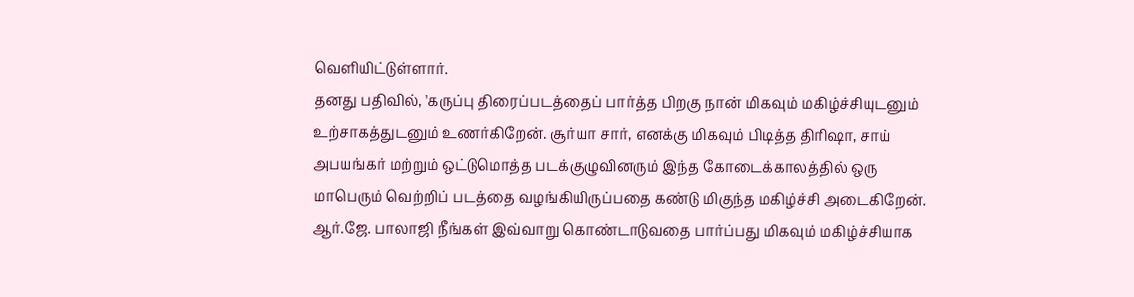வெளியிட்டுள்ளார்.
தனது பதிவில், 'கருப்பு திரைப்படத்தைப் பார்த்த பிறகு நான் மிகவும் மகிழ்ச்சியுடனும் உற்சாகத்துடனும் உணர்கிறேன். சூர்யா சார், எனக்கு மிகவும் பிடித்த திரிஷா, சாய் அபயங்கர் மற்றும் ஒட்டுமொத்த படக்குழுவினரும் இந்த கோடைக்காலத்தில் ஒரு மாபெரும் வெற்றிப் படத்தை வழங்கியிருப்பதை கண்டு மிகுந்த மகிழ்ச்சி அடைகிறேன். ஆர்.ஜே. பாலாஜி நீங்கள் இவ்வாறு கொண்டாடுவதை பார்ப்பது மிகவும் மகிழ்ச்சியாக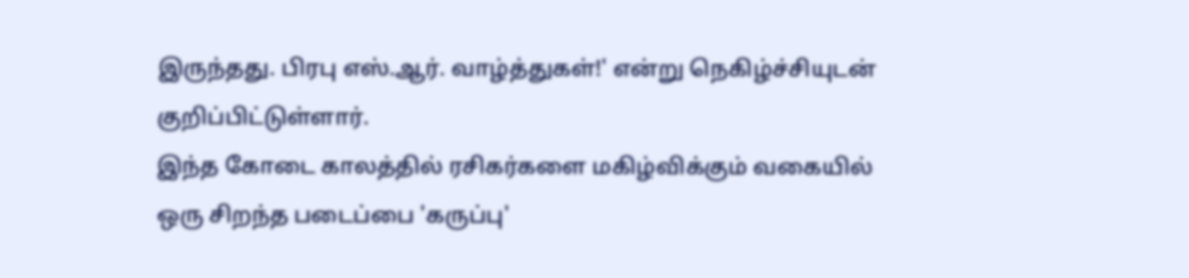இருந்தது. பிரபு எஸ்.ஆர். வாழ்த்துகள்!' என்று நெகிழ்ச்சியுடன் குறிப்பிட்டுள்ளார்.
இந்த கோடை காலத்தில் ரசிகர்களை மகிழ்விக்கும் வகையில் ஒரு சிறந்த படைப்பை 'கருப்பு'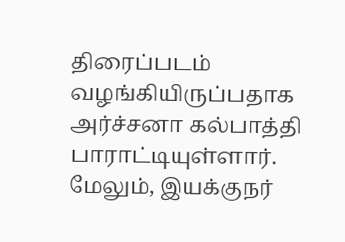திரைப்படம் வழங்கியிருப்பதாக அர்ச்சனா கல்பாத்தி பாராட்டியுள்ளார். மேலும், இயக்குநர்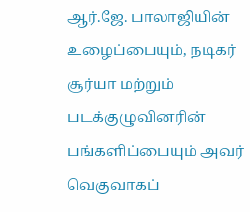ஆர்.ஜே. பாலாஜியின் உழைப்பையும், நடிகர் சூர்யா மற்றும் படக்குழுவினரின் பங்களிப்பையும் அவர் வெகுவாகப்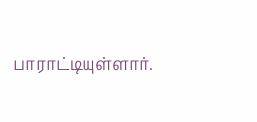பாராட்டியுள்ளார்.